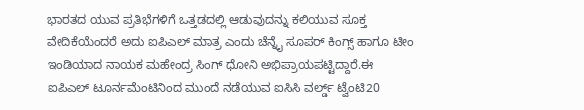ಭಾರತದ ಯುವ ಪ್ರತಿಭೆಗಳಿಗೆ ಒತ್ತಡದಲ್ಲಿ ಆಡುವುದನ್ನು ಕಲಿಯುವ ಸೂಕ್ತ ವೇದಿಕೆಯೆಂದರೆ ಅದು ಐಪಿಎಲ್ ಮಾತ್ರ ಎಂದು ಚೆನ್ನೈ ಸೂಪರ್ ಕಿಂಗ್ಸ್ ಹಾಗೂ ಟೀಂ ಇಂಡಿಯಾದ ನಾಯಕ ಮಹೇಂದ್ರ ಸಿಂಗ್ ಧೋನಿ ಅಭಿಪ್ರಾಯಪಟ್ಟಿದ್ದಾರೆ.ಈ ಐಪಿಎಲ್ ಟೂರ್ನಮೆಂಟಿನಿಂದ ಮುಂದೆ ನಡೆಯುವ ಐಸಿಸಿ ವರ್ಲ್ಡ್ ಟ್ವೆಂಟಿ20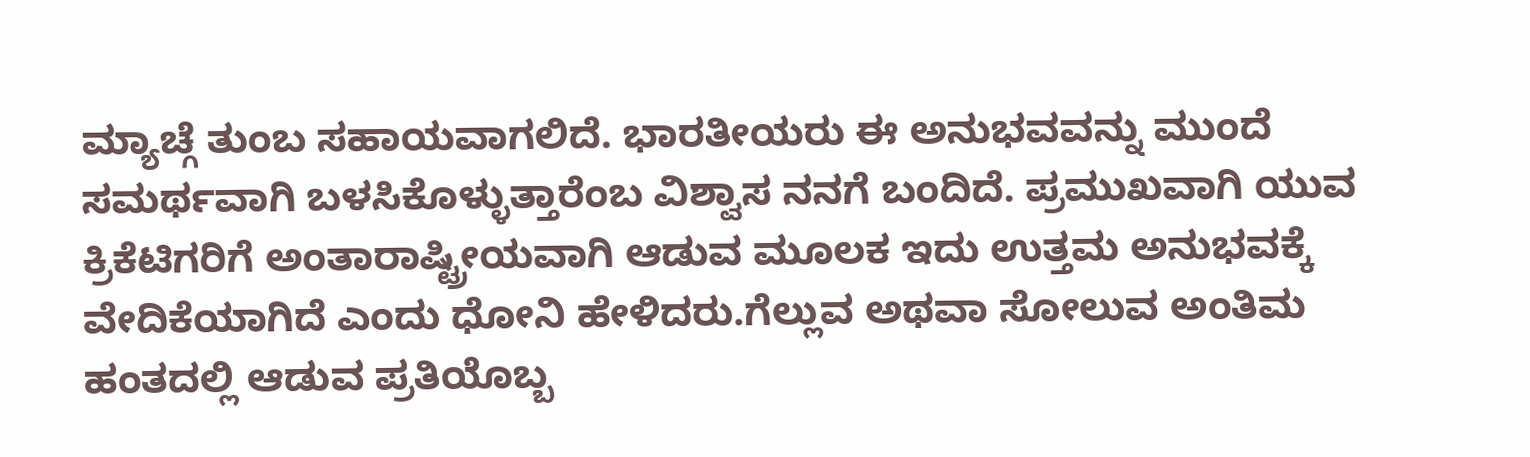ಮ್ಯಾಚ್ಗೆ ತುಂಬ ಸಹಾಯವಾಗಲಿದೆ. ಭಾರತೀಯರು ಈ ಅನುಭವವನ್ನು ಮುಂದೆ ಸಮರ್ಥವಾಗಿ ಬಳಸಿಕೊಳ್ಳುತ್ತಾರೆಂಬ ವಿಶ್ವಾಸ ನನಗೆ ಬಂದಿದೆ. ಪ್ರಮುಖವಾಗಿ ಯುವ ಕ್ರಿಕೆಟಿಗರಿಗೆ ಅಂತಾರಾಷ್ಟ್ರೀಯವಾಗಿ ಆಡುವ ಮೂಲಕ ಇದು ಉತ್ತಮ ಅನುಭವಕ್ಕೆ ವೇದಿಕೆಯಾಗಿದೆ ಎಂದು ಧೋನಿ ಹೇಳಿದರು.ಗೆಲ್ಲುವ ಅಥವಾ ಸೋಲುವ ಅಂತಿಮ ಹಂತದಲ್ಲಿ ಆಡುವ ಪ್ರತಿಯೊಬ್ಬ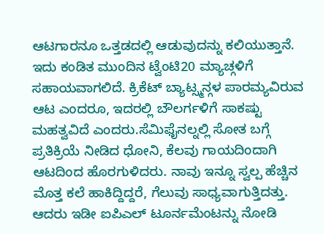ಆಟಗಾರನೂ ಒತ್ತಡದಲ್ಲಿ ಆಡುವುದನ್ನು ಕಲಿಯುತ್ತಾನೆ. ಇದು ಕಂಡಿತ ಮುಂದಿನ ಟ್ವೆಂಟಿ20 ಮ್ಯಾಚ್ಗಳಿಗೆ ಸಹಾಯವಾಗಲಿದೆ. ಕ್ರಿಕೆಟ್ ಬ್ಯಾಟ್ಸ್ಮನ್ಗಳ ಪಾರಮ್ಯವಿರುವ ಆಟ ಎಂದರೂ, ಇದರಲ್ಲಿ ಬೌಲರ್ಗಳಿಗೆ ಸಾಕಷ್ಟು ಮಹತ್ವವಿದೆ ಎಂದರು.ಸೆಮಿಫೈನಲ್ನಲ್ಲಿ ಸೋತ ಬಗ್ಗೆ ಪ್ರತಿಕ್ರಿಯೆ ನೀಡಿದ ಧೋನಿ, ಕೆಲವು ಗಾಯದಿಂದಾಗಿ ಆಟದಿಂದ ಹೊರಗುಳಿದರು. ನಾವು ಇನ್ನೂ ಸ್ವಲ್ಪ ಹೆಚ್ಚಿನ ಮೊತ್ತ ಕಲೆ ಹಾಕಿದ್ದಿದ್ದರೆ, ಗೆಲುವು ಸಾಧ್ಯವಾಗುತ್ತಿದತ್ತು. ಆದರು ಇಡೀ ಐಪಿಎಲ್ ಟೂರ್ನಮೆಂಟನ್ನು ನೋಡಿ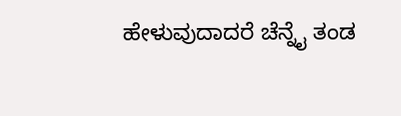ಹೇಳುವುದಾದರೆ ಚೆನ್ನೈ ತಂಡ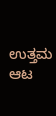ಉತ್ತಮ ಆಟ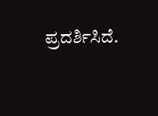ಪ್ರದರ್ಶಿಸಿದೆ.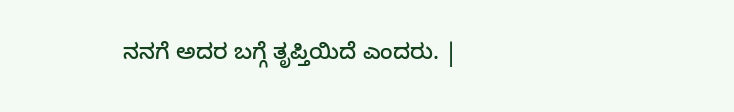ನನಗೆ ಅದರ ಬಗ್ಗೆ ತೃಪ್ತಿಯಿದೆ ಎಂದರು. |